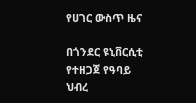የሀገር ውስጥ ዜና

በጎንደር ዩኒቨርሲቲ የተዘጋጀ የዓባይ ህብረ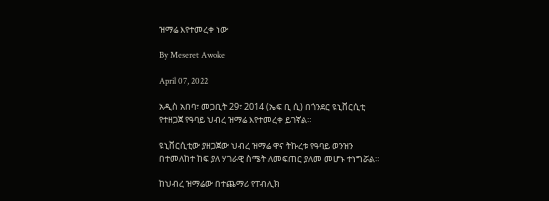ዝማሬ እየተመረቀ ነው

By Meseret Awoke

April 07, 2022

አዲስ አበባ፣ መጋቢት 29፣ 2014 (ኤፍ ቢ ሲ) በጎንደር ዩኒቨርሲቲ የተዘጋጀ የዓባይ ህብረ ዝማሬ እየተመረቀ ይገኛል።

ዩኒቨርሲቲው ያዘጋጀው ህብረ ዝማሬ ዋና ትኩረቱ የዓባይ ወንዝን በተመለከተ ከፍ ያለ ሃገራዊ ስሜት ለመፍጠር ያለመ መሆኑ ተነግሯል።

ከህብረ ዝማሬው በተጨማሪ የፐብሊክ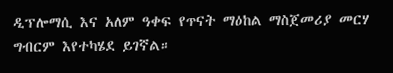ዲፕሎማሲ እና አለም ዓቀፍ የጥናት ማዕከል ማስጀመሪያ መርሃ ግብርም እየተካሄደ ይገኛል።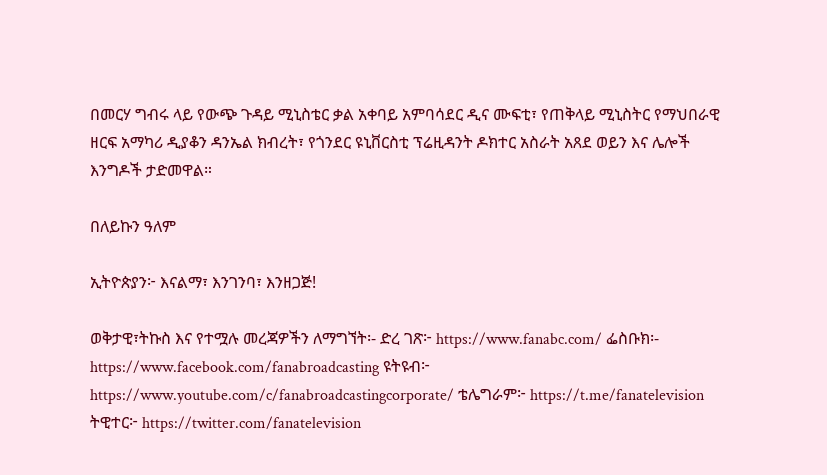በመርሃ ግብሩ ላይ የውጭ ጉዳይ ሚኒስቴር ቃል አቀባይ አምባሳደር ዲና ሙፍቲ፣ የጠቅላይ ሚኒስትር የማህበራዊ ዘርፍ አማካሪ ዲያቆን ዳንኤል ክብረት፣ የጎንደር ዩኒቨርስቲ ፕሬዚዳንት ዶክተር አስራት አጸደ ወይን እና ሌሎች እንግዶች ታድመዋል።

በለይኩን ዓለም

ኢትዮጵያን፦ እናልማ፣ እንገንባ፣ እንዘጋጅ!

ወቅታዊ፣ትኩስ እና የተሟሉ መረጃዎችን ለማግኘት፡- ድረ ገጽ፦ https://www.fanabc.com/ ፌስቡክ፡- https://www.facebook.com/fanabroadcasting ዩትዩብ፦ https://www.youtube.com/c/fanabroadcastingcorporate/ ቴሌግራም፦ https://t.me/fanatelevision ትዊተር፦ https://twitter.com/fanatelevision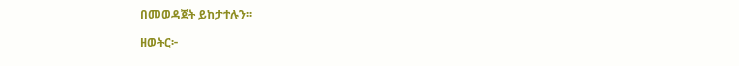በመወዳጀት ይከታተሉን፡፡

ዘወትር፦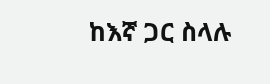ከእኛ ጋር ስላሉ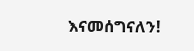እናመሰግናለን!